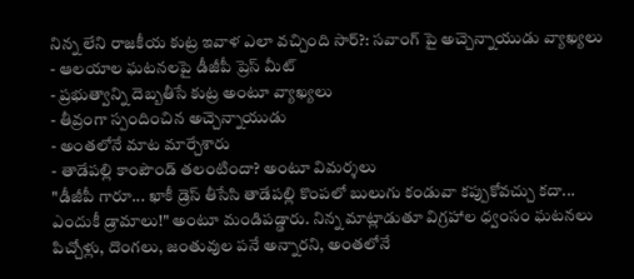నిన్న లేని రాజకీయ కుట్ర ఇవాళ ఎలా వచ్చింది సార్?: సవాంగ్ పై అచ్చెన్నాయుడు వ్యాఖ్యలు
- ఆలయాల ఘటనలపై డీజీపీ ప్రెస్ మీట్
- ప్రభుత్వాన్ని దెబ్బతీసే కుట్ర అంటూ వ్యాఖ్యలు
- తీవ్రంగా స్పందించిన అచ్చెన్నాయుడు
- అంతలోనే మాట మార్చేశారు
- తాడేపల్లి కాంపౌండ్ తలంటిందా? అంటూ విమర్శలు
"డీజీపీ గారూ... ఖాకీ డ్రెస్ తీసేసి తాడేపల్లి కొంపలో బులుగు కండువా కప్పుకోవచ్చు కదా... ఎందుకీ డ్రామాలు!" అంటూ మండిపడ్డారు. నిన్న మాట్లాడుతూ విగ్రహాల ధ్వంసం ఘటనలు పిచ్చోళ్లు, దొంగలు, జంతువుల పనే అన్నారని, అంతలోనే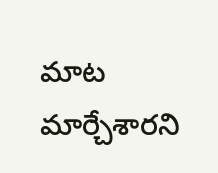మాట మార్చేశారని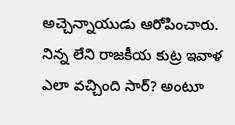అచ్చెన్నాయుడు ఆరోపించారు. నిన్న లేని రాజకీయ కుట్ర ఇవాళ ఎలా వచ్చింది సార్? అంటూ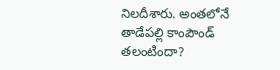నిలదీశారు. అంతలోనే తాడేపల్లి కాంపౌండ్ తలంటిందా?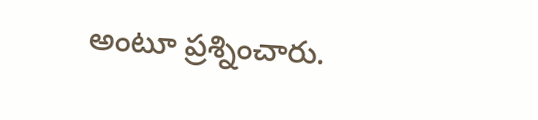అంటూ ప్రశ్నించారు.